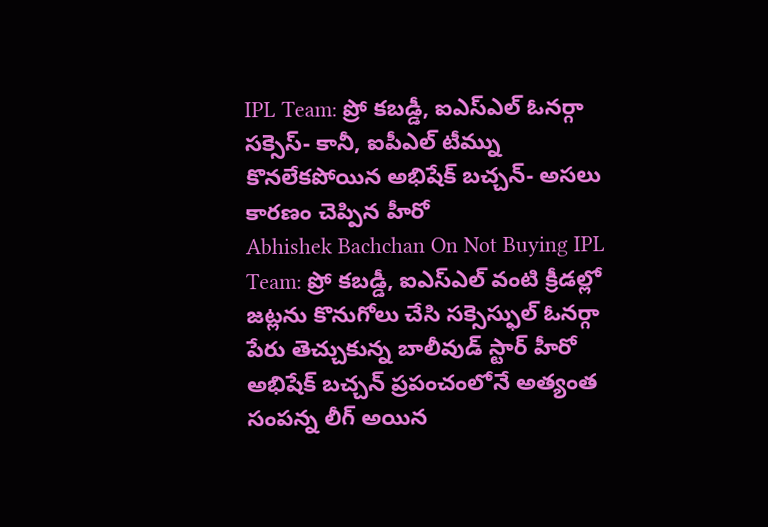IPL Team: ప్రో కబడ్డీ, ఐఎస్ఎల్ ఓనర్గా సక్సెస్- కానీ, ఐపీఎల్ టీమ్ను కొనలేకపోయిన అభిషేక్ బచ్చన్- అసలు కారణం చెప్పిన హీరో
Abhishek Bachchan On Not Buying IPL Team: ప్రో కబడ్డీ, ఐఎస్ఎల్ వంటి క్రీడల్లో జట్లను కొనుగోలు చేసి సక్సెస్ఫుల్ ఓనర్గా పేరు తెచ్చుకున్న బాలీవుడ్ స్టార్ హీరో అభిషేక్ బచ్చన్ ప్రపంచంలోనే అత్యంత సంపన్న లీగ్ అయిన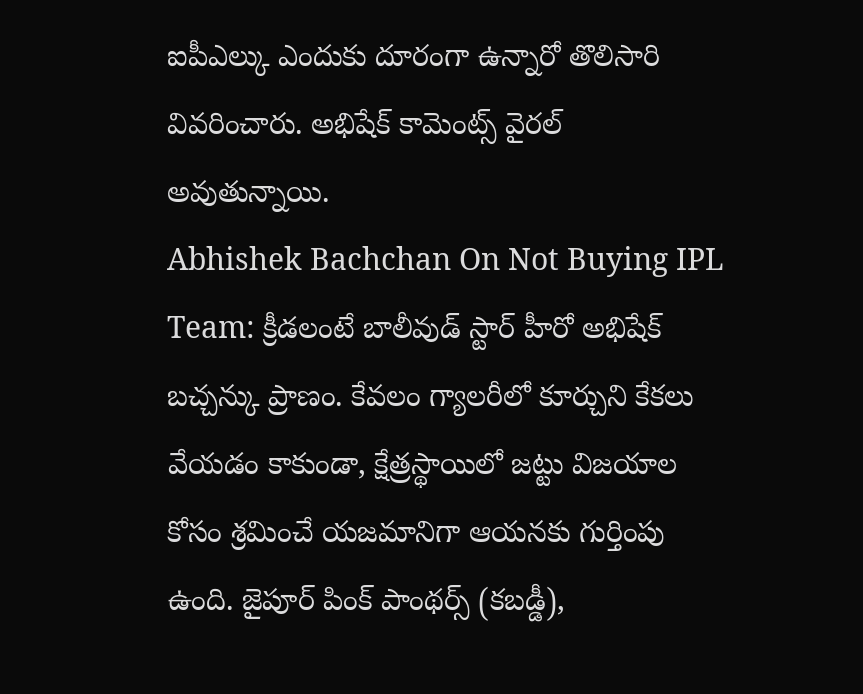ఐపీఎల్కు ఎందుకు దూరంగా ఉన్నారో తొలిసారి వివరించారు. అభిషేక్ కామెంట్స్ వైరల్ అవుతున్నాయి.
Abhishek Bachchan On Not Buying IPL Team: క్రీడలంటే బాలీవుడ్ స్టార్ హీరో అభిషేక్ బచ్చన్కు ప్రాణం. కేవలం గ్యాలరీలో కూర్చుని కేకలు వేయడం కాకుండా, క్షేత్రస్థాయిలో జట్టు విజయాల కోసం శ్రమించే యజమానిగా ఆయనకు గుర్తింపు ఉంది. జైపూర్ పింక్ పాంథర్స్ (కబడ్డీ),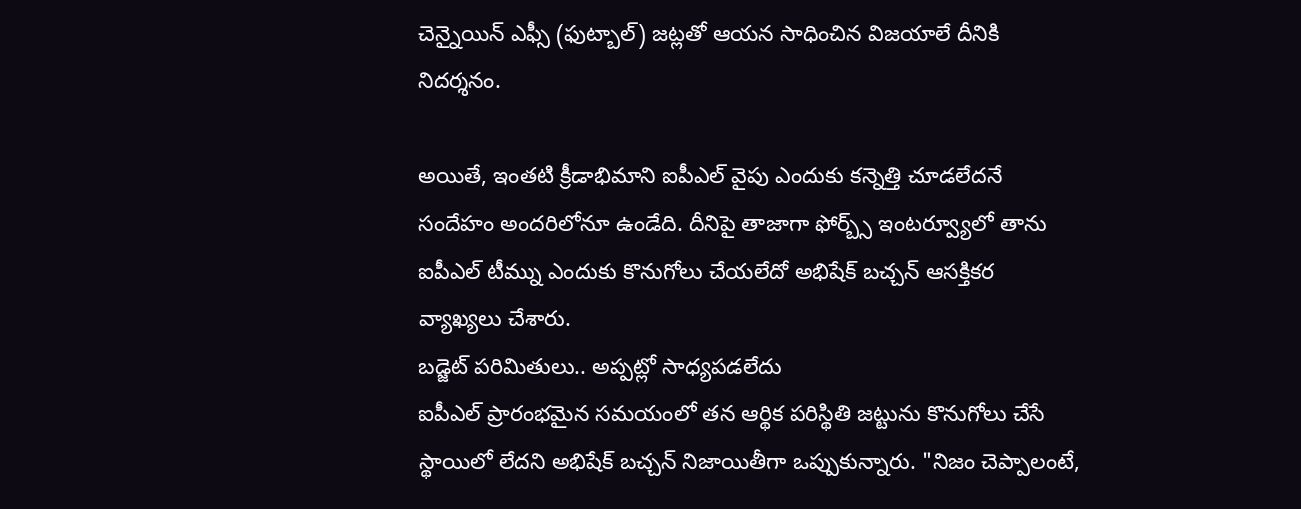చెన్నైయిన్ ఎఫ్సీ (ఫుట్బాల్) జట్లతో ఆయన సాధించిన విజయాలే దీనికి నిదర్శనం.

అయితే, ఇంతటి క్రీడాభిమాని ఐపీఎల్ వైపు ఎందుకు కన్నెత్తి చూడలేదనే సందేహం అందరిలోనూ ఉండేది. దీనిపై తాజాగా ఫోర్బ్స్ ఇంటర్వ్యూలో తాను ఐపీఎల్ టీమ్ను ఎందుకు కొనుగోలు చేయలేదో అభిషేక్ బచ్చన్ ఆసక్తికర వ్యాఖ్యలు చేశారు.
బడ్జెట్ పరిమితులు.. అప్పట్లో సాధ్యపడలేదు
ఐపీఎల్ ప్రారంభమైన సమయంలో తన ఆర్థిక పరిస్థితి జట్టును కొనుగోలు చేసే స్థాయిలో లేదని అభిషేక్ బచ్చన్ నిజాయితీగా ఒప్పుకున్నారు. "నిజం చెప్పాలంటే,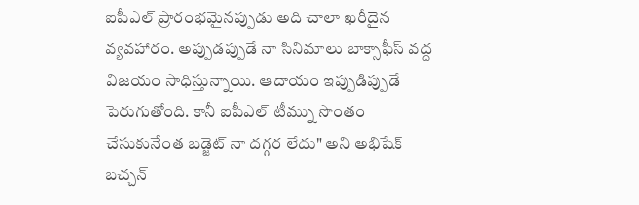ఐపీఎల్ ప్రారంభమైనప్పుడు అది చాలా ఖరీదైన వ్యవహారం. అప్పుడప్పుడే నా సినిమాలు బాక్సాఫీస్ వద్ద విజయం సాధిస్తున్నాయి. ఆదాయం ఇప్పుడిప్పుడే పెరుగుతోంది. కానీ ఐపీఎల్ టీమ్ను సొంతం చేసుకునేంత బడ్జెట్ నా దగ్గర లేదు" అని అభిషేక్ బచ్చన్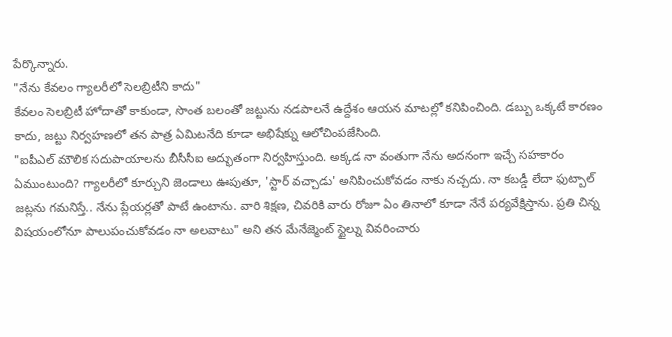పేర్కొన్నారు.
"నేను కేవలం గ్యాలరీలో సెలబ్రిటీని కాదు"
కేవలం సెలబ్రిటీ హోదాతో కాకుండా, సొంత బలంతో జట్టును నడపాలనే ఉద్దేశం ఆయన మాటల్లో కనిపించింది. డబ్బు ఒక్కటే కారణం కాదు, జట్టు నిర్వహణలో తన పాత్ర ఏమిటనేది కూడా అభిషేక్ను ఆలోచింపజేసింది.
"ఐపీఎల్ మౌలిక సదుపాయాలను బీసీసీఐ అద్భుతంగా నిర్వహిస్తుంది. అక్కడ నా వంతుగా నేను అదనంగా ఇచ్చే సహకారం ఏముంటుంది? గ్యాలరీలో కూర్చుని జెండాలు ఊపుతూ, 'స్టార్ వచ్చాడు' అనిపించుకోవడం నాకు నచ్చదు. నా కబడ్డీ లేదా ఫుట్బాల్ జట్లను గమనిస్తే.. నేను ప్లేయర్లతో పాటే ఉంటాను. వారి శిక్షణ, చివరికి వారు రోజూ ఏం తినాలో కూడా నేనే పర్యవేక్షిస్తాను. ప్రతి చిన్న విషయంలోనూ పాలుపంచుకోవడం నా అలవాటు" అని తన మేనేజ్మెంట్ స్టైల్ను వివరించారు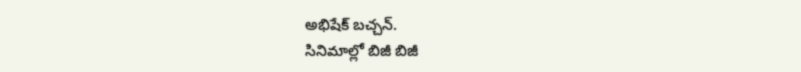అభిషేక్ బచ్చన్.
సినిమాల్లో బిజీ బిజీ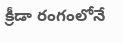క్రీడా రంగంలోనే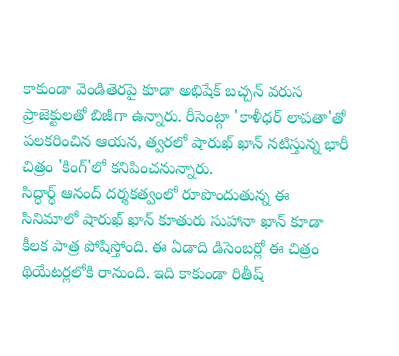కాకుండా వెండితెరపై కూడా అభిషేక్ బచ్చన్ వరుస ప్రాజెక్టులతో బిజీగా ఉన్నారు. రీసెంట్గా 'కాళీధర్ లాపతా'తో పలకరించిన ఆయన, త్వరలో షారుఖ్ ఖాన్ నటిస్తున్న భారీ చిత్రం 'కింగ్'లో కనిపించనున్నారు.
సిద్ధార్థ్ ఆనంద్ దర్శకత్వంలో రూపొందుతున్న ఈ సినిమాలో షారుఖ్ ఖాన్ కూతురు సుహానా ఖాన్ కూడా కీలక పాత్ర పోషిస్తోంది. ఈ ఏడాది డిసెంబర్లో ఈ చిత్రం థియేటర్లలోకి రానుంది. ఇది కాకుండా రితీష్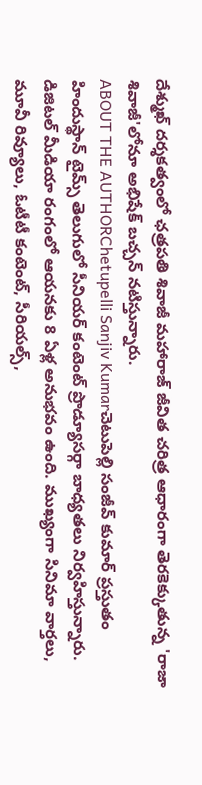దేశ్ముఖ్ దర్శకత్వంలో ఛత్రపతి శివాజీ మహారాజ్ జీవిత చరిత్ర ఆధారంగా తెరకెక్కుతున్న 'రాజా శివాజీ'లోనూ అభిషేక్ బచ్చన్ నటిస్తున్నారు.
ABOUT THE AUTHORChetupelli Sanjiv Kumarచెటుపెల్లి సంజీవ్ కుమార్ ప్రస్తుతం హిందుస్థాన్ టైమ్స్ తెలుగులో సీనియర్ కంటెంట్ ప్రొడ్యూసర్గా బాధ్యతలు నిర్వహిస్తున్నారు. డిజిటల్ మీడియా రంగంలో ఆయనకు 8 ఏళ్ల అనుభవం ఉంది. ముఖ్యంగా సినిమా వార్తలు, మూవీ రివ్యూలు, ఓటీటీ కంటెంట్, సీరియల్స్,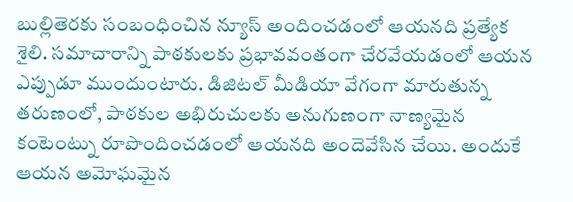బుల్లితెరకు సంబంధించిన న్యూస్ అందించడంలో ఆయనది ప్రత్యేక శైలి. సమాచారాన్ని పాఠకులకు ప్రభావవంతంగా చేరవేయడంలో ఆయన ఎప్పుడూ ముందుంటారు. డిజిటల్ మీడియా వేగంగా మారుతున్న తరుణంలో, పాఠకుల అభిరుచులకు అనుగుణంగా నాణ్యమైన కంటెంట్ను రూపొందించడంలో ఆయనది అందెవేసిన చేయి. అందుకే ఆయన అమోఘమైన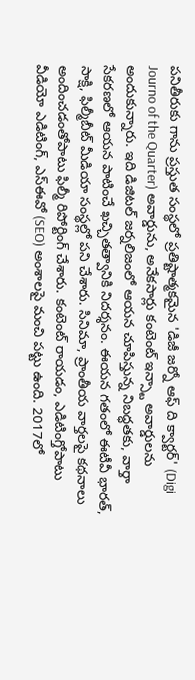పనితీరుకు గాను ప్రస్తుత సంస్థలో ప్రతిష్టాత్మకమైన 'డిజీ జర్నో ఆఫ్ ది క్వార్టర్' (Digi Journo of the Quarter) అవార్డును, అనేకసార్లు కంటెంట్ ఇన్స్టా అవార్డులను అందుకున్నారు. ఇది డిజిటల్ జర్నలిజంలో ఆయన చూపిస్తున్న నిబద్ధతకు, వార్తా సేకరణలో ఆయన పాటించే ఖచ్చితత్వానికి నిదర్శనం. ఈయన గతంలో ఈటీవీ భారత్, సాక్షి, ఫిల్మీబీట్ మీడియా సంస్థల్లో పని చేశారు. సినిమా, ప్రాంతీయ వార్తలపై కథనాలు అందించడంతోపాటు ఫిల్మీ రిపోర్టింగ్ చేశారు. కంటెంట్ రాయడం, ఎడిటింగ్తోపాటు వీడియో ఎడిటింగ్, ఎస్ఈవో (SEO) అంశాలపై మంచి పట్టు ఉంది. 2017లో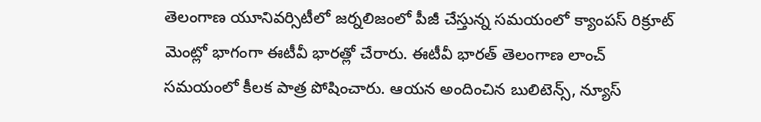తెలంగాణ యూనివర్సిటీలో జర్నలిజంలో పీజీ చేస్తున్న సమయంలో క్యాంపస్ రిక్రూట్ మెంట్లో భాగంగా ఈటీవీ భారత్లో చేరారు. ఈటీవీ భారత్ తెలంగాణ లాంచ్ సమయంలో కీలక పాత్ర పోషించారు. ఆయన అందించిన బులిటెన్స్, న్యూస్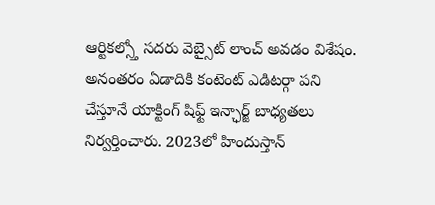ఆర్టికల్స్తో సదరు వెబ్సైట్ లాంచ్ అవడం విశేషం. అనంతరం ఏడాదికి కంటెంట్ ఎడిటర్గా పని చేస్తూనే యాక్టింగ్ షిఫ్ట్ ఇన్ఛార్జ్ బాధ్యతలు నిర్వర్తించారు. 2023లో హిందుస్తాన్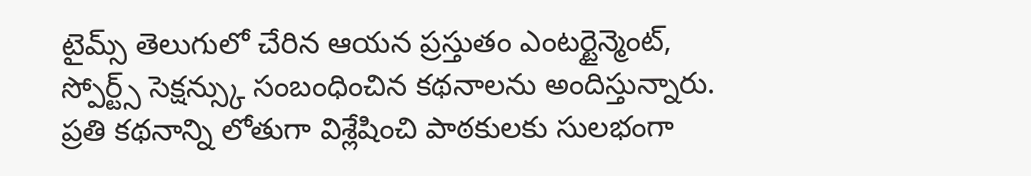టైమ్స్ తెలుగులో చేరిన ఆయన ప్రస్తుతం ఎంటర్టైన్మెంట్, స్పోర్ట్స్ సెక్షన్స్కు సంబంధించిన కథనాలను అందిస్తున్నారు. ప్రతి కథనాన్ని లోతుగా విశ్లేషించి పాఠకులకు సులభంగా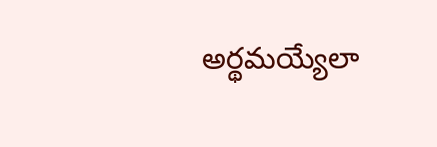అర్థమయ్యేలా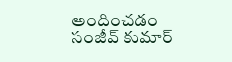అందించడం సంజీవ్ కుమార్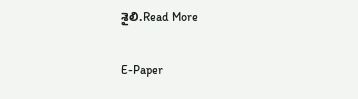శైలి.Read More

E-Paper